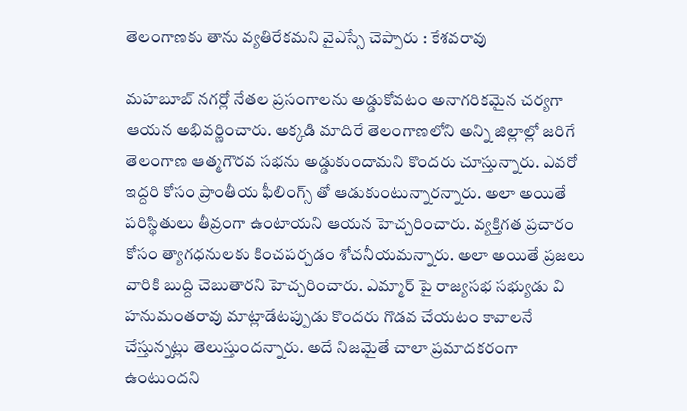తెలంగాణకు తాను వ్యతిరేకమని వైఎస్సే చెప్పారు : కేశవరావు

మహబూబ్ నగర్లో నేతల ప్రసంగాలను అడ్డుకోవటం అనాగరికమైన చర్యగా ఆయన అభివర్ణించారు. అక్కడి మాదిరే తెలంగాణలోని అన్ని జిల్లాల్లో జరిగే తెలంగాణ ఆత్మగౌరవ సభను అడ్డుకుందామని కొందరు చూస్తున్నారు. ఎవరో ఇద్దరి కోసం ప్రాంతీయ ఫీలింగ్స్ తో ఆడుకుంటున్నారన్నారు. అలా అయితే పరిస్థితులు తీవ్రంగా ఉంటాయని ఆయన హెచ్చరించారు. వ్యక్తిగత ప్రచారం కోసం త్యాగధనులకు కించపర్చడం శోచనీయమన్నారు. అలా అయితే ప్రజలు వారికి బుద్ది చెబుతారని హెచ్చరించారు. ఎమ్మార్ పై రాజ్యసభ సభ్యుడు వి హనుమంతరావు మాట్లాడేటప్పుడు కొందరు గొడవ చేయటం కావాలనే చేస్తున్నట్లు తెలుస్తుందన్నారు. అదే నిజమైతే చాలా ప్రమాదకరంగా ఉంటుందని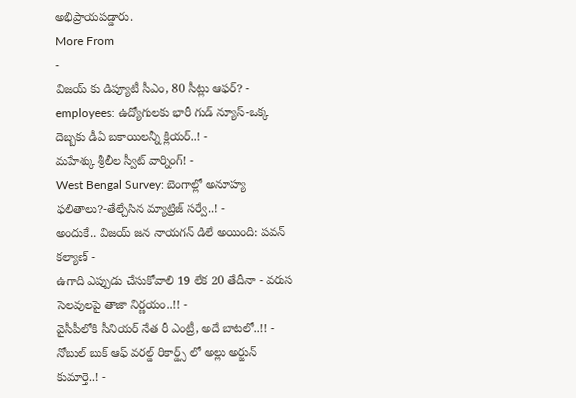అభిప్రాయపడ్డారు.
More From
-
విజయ్ కు డిప్యూటీ సీఎం, 80 సీట్లు ఆఫర్? -
employees: ఉద్యోగులకు భారీ గుడ్ న్యూస్-ఒక్క దెబ్బకు డీఏ బకాయిలన్నీ క్లియర్..! -
మహేశ్కు శ్రీలీల స్వీట్ వార్నింగ్! -
West Bengal Survey: బెంగాల్లో అనూహ్య ఫలితాలు?-తేల్చేసిన మ్యాట్రిజ్ సర్వే..! -
అందుకే.. విజయ్ జన నాయగన్ డిలే అయింది: పవన్ కల్యాణ్ -
ఉగాది ఎప్పుడు చేసుకోవాలి 19 లేక 20 తేదీనా - వరుస సెలవులపై తాజా నిర్ణయం..!! -
వైసీపీలోకి సీనియర్ నేత రీ ఎంట్రీ, అదే బాటలో..!! -
నోబుల్ బుక్ ఆఫ్ వరల్డ్ రికార్డ్స్ లో అల్లు అర్జున్ కుమార్తె..! -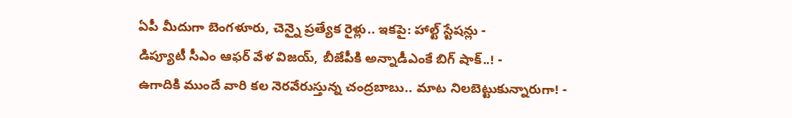ఏపీ మీదుగా బెంగళూరు, చెన్నై ప్రత్యేక రైళ్లు.. ఇకపై: హాల్ట్ స్టేషన్లు -
డిప్యూటీ సీఎం ఆఫర్ వేళ విజయ్, బీజేపీకి అన్నాడీఎంకే బిగ్ షాక్..! -
ఉగాదికి ముందే వారి కల నెరవేరుస్తున్న చంద్రబాబు.. మాట నిలబెట్టుకున్నారుగా! -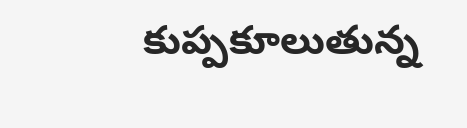కుప్పకూలుతున్న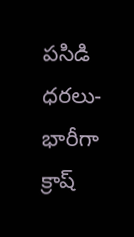పసిడి ధరలు- భారీగా క్రాష్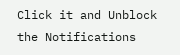Click it and Unblock the Notifications